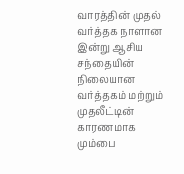வாரத்தின் முதல் வர்த்தக நாளான இன்று ஆசிய சந்தையின் நிலையான வர்த்தகம் மற்றும் முதலீட்டின் காரணமாக மும்பை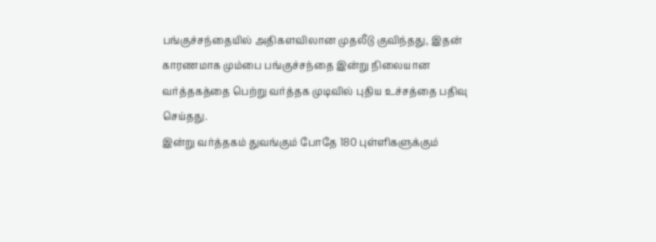பங்குச்சந்தையில் அதிகளவிலான முதலீடு குவிந்தது, இதன் காரணமாக மும்பை பங்குச்சந்தை இன்று நிலையான வர்த்தகத்தை பெற்று வர்த்தக முடிவில் புதிய உச்சத்தை பதிவு செய்தது.
இன்று வர்த்தகம் துவங்கும் போதே 180 புள்ளிகளுக்கும்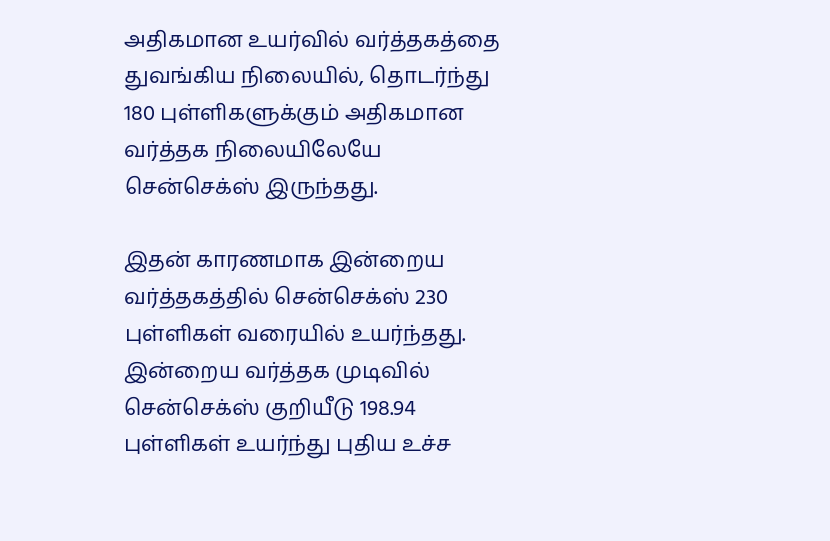அதிகமான உயர்வில் வர்த்தகத்தை துவங்கிய நிலையில், தொடர்ந்து 180 புள்ளிகளுக்கும் அதிகமான வர்த்தக நிலையிலேயே சென்செக்ஸ் இருந்தது.

இதன் காரணமாக இன்றைய வர்த்தகத்தில் சென்செக்ஸ் 230 புள்ளிகள் வரையில் உயர்ந்தது. இன்றைய வர்த்தக முடிவில் சென்செக்ஸ் குறியீடு 198.94 புள்ளிகள் உயர்ந்து புதிய உச்ச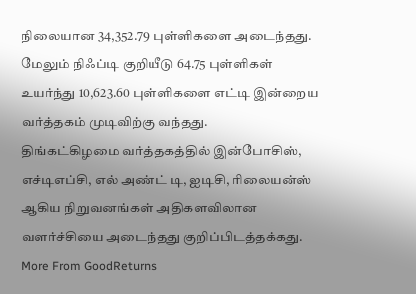நிலையான 34,352.79 புள்ளிகளை அடைந்தது.
மேலும் நிஃப்டி குறியீடு 64.75 புள்ளிகள் உயர்ந்து 10,623.60 புள்ளிகளை எட்டி இன்றைய வர்த்தகம் முடிவிற்கு வந்தது.
திங்கட்கிழமை வர்த்தகத்தில் இன்போசிஸ், எச்டிஎப்சி, எல் அண்ட் டி, ஐடிசி, ரிலையன்ஸ் ஆகிய நிறுவனங்கள் அதிகளவிலான வளர்ச்சியை அடைந்தது குறிப்பிடத்தக்கது.
More From GoodReturns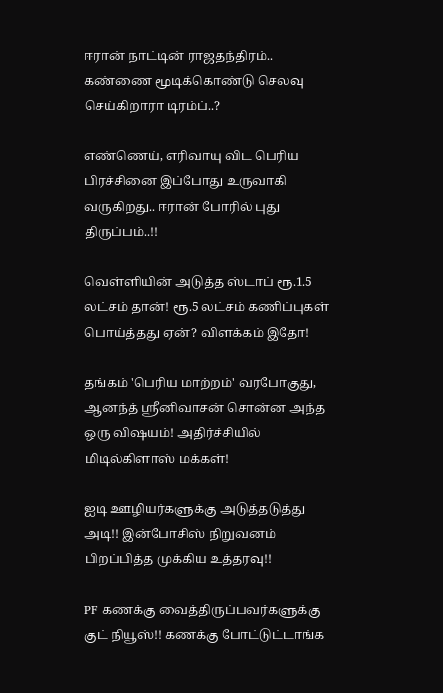ஈரான் நாட்டின் ராஜதந்திரம்.. கண்ணை மூடிக்கொண்டு செலவு செய்கிறாரா டிரம்ப்..?

எண்ணெய், எரிவாயு விட பெரிய பிரச்சினை இப்போது உருவாகி வருகிறது.. ஈரான் போரில் புது திருப்பம்..!!

வெள்ளியின் அடுத்த ஸ்டாப் ரூ.1.5 லட்சம் தான்! ரூ.5 லட்சம் கணிப்புகள் பொய்த்தது ஏன்? விளக்கம் இதோ!

தங்கம் 'பெரிய மாற்றம்' வரபோகுது, ஆனந்த் ஸ்ரீனிவாசன் சொன்ன அந்த ஒரு விஷயம்! அதிர்ச்சியில் மிடில்கிளாஸ் மக்கள்!

ஐடி ஊழியர்களுக்கு அடுத்தடுத்து அடி!! இன்போசிஸ் நிறுவனம் பிறப்பித்த முக்கிய உத்தரவு!!

PF கணக்கு வைத்திருப்பவர்களுக்கு குட் நியூஸ்!! கணக்கு போட்டுட்டாங்க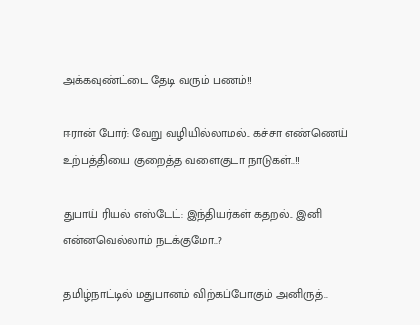அக்கவுண்ட்டை தேடி வரும் பணம்!!

ஈரான் போர்: வேறு வழியில்லாமல்.. கச்சா எண்ணெய் உற்பத்தியை குறைத்த வளைகுடா நாடுகள்..!!

துபாய் ரியல் எஸ்டேட்: இந்தியர்கள் கதறல்.. இனி என்னவெல்லாம் நடக்குமோ..?

தமிழ்நாட்டில் மதுபானம் விற்கப்போகும் அனிருத்..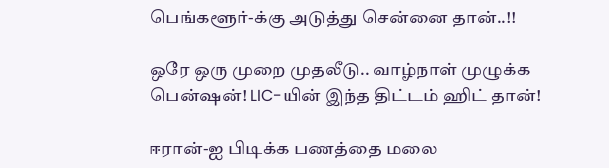பெங்களூர்-க்கு அடுத்து சென்னை தான்..!!

ஒரே ஒரு முறை முதலீடு.. வாழ்நாள் முழுக்க பென்ஷன்! LIC-யின் இந்த திட்டம் ஹிட் தான்!

ஈரான்-ஐ பிடிக்க பணத்தை மலை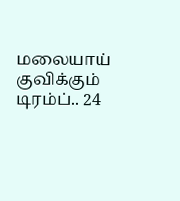மலையாய் குவிக்கும் டிரம்ப்.. 24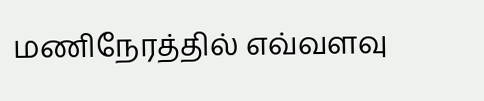மணிநேரத்தில் எவ்வளவு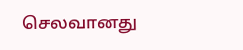செலவானது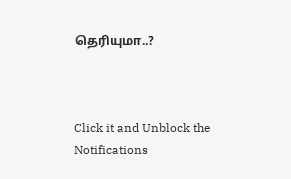தெரியுமா..?



Click it and Unblock the Notifications